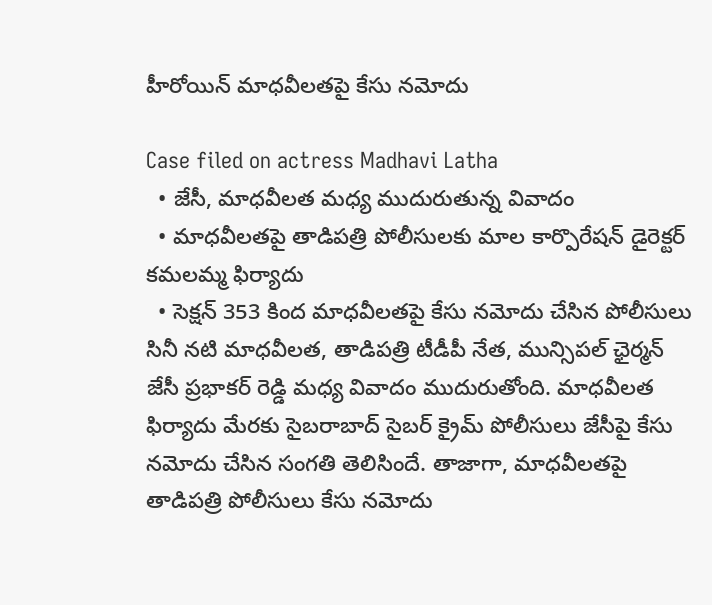హీరోయిన్ మాధవీలతపై కేసు నమోదు

Case filed on actress Madhavi Latha
  • జేసీ, మాధవీలత మధ్య ముదురుతున్న వివాదం
  • మాధవీలతపై తాడిపత్రి పోలీసులకు మాల కార్పొరేషన్ డైరెక్టర్ కమలమ్మ ఫిర్యాదు
  • సెక్షన్ 353 కింద మాధవీలతపై కేసు నమోదు చేసిన పోలీసులు
సినీ నటి మాధవీలత, తాడిపత్రి టీడీపీ నేత, మున్సిపల్ ఛైర్మన్ జేసీ ప్రభాకర్ రెడ్డి మధ్య వివాదం ముదురుతోంది. మాధవీలత ఫిర్యాదు మేరకు సైబరాబాద్ సైబర్ క్రైమ్ పోలీసులు జేసీపై కేసు నమోదు చేసిన సంగతి తెలిసిందే. తాజాగా, మాధవీలతపై తాడిపత్రి పోలీసులు కేసు నమోదు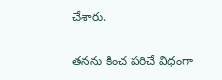చేశారు.

తనను కించ పరిచే విధంగా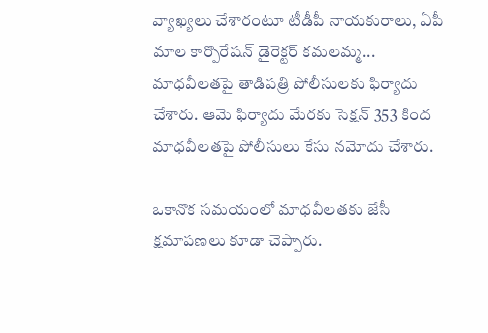వ్యాఖ్యలు చేశారంటూ టీడీపీ నాయకురాలు, ఏపీ మాల కార్పొరేషన్ డైరెక్టర్ కమలమ్మ... మాధవీలతపై తాడిపత్రి పోలీసులకు ఫిర్యాదు చేశారు. ఆమె ఫిర్యాదు మేరకు సెక్షన్ 353 కింద మాధవీలతపై పోలీసులు కేసు నమోదు చేశారు.

ఒకానొక సమయంలో మాధవీలతకు జేసీ క్షమాపణలు కూడా చెప్పారు.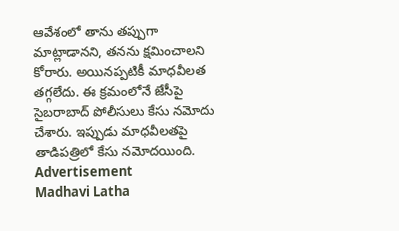ఆవేశంలో తాను తప్పుగా మాట్లాడానని, తనను క్షమించాలని కోరారు. అయినప్పటికీ మాధవీలత తగ్గలేదు. ఈ క్రమంలోనే జేసీపై సైబరాబాద్ పోలీసులు కేసు నమోదు చేశారు. ఇప్పుడు మాధవీలతపై తాడిపత్రిలో కేసు నమోదయింది.
Advertisement
Madhavi Latha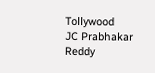Tollywood
JC Prabhakar Reddy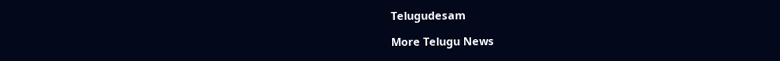Telugudesam

More Telugu News